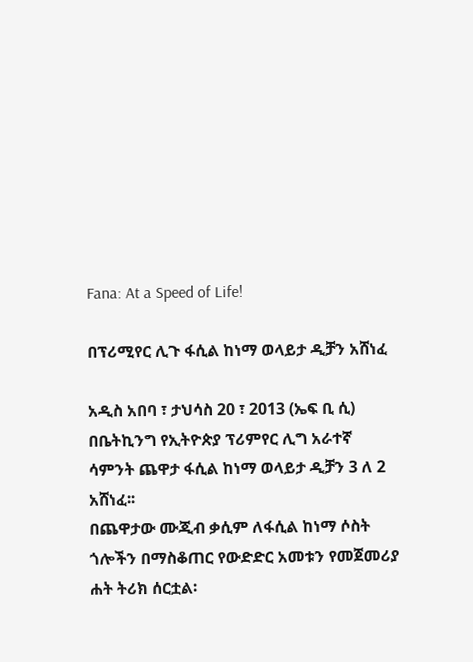Fana: At a Speed of Life!

በፕሪሚየር ሊጉ ፋሲል ከነማ ወላይታ ዲቻን አሸነፈ

አዲስ አበባ ፣ ታህሳስ 20 ፣ 2013 (ኤፍ ቢ ሲ) በቤትኪንግ የኢትዮጵያ ፕሪምየር ሊግ አራተኛ ሳምንት ጨዋታ ፋሲል ከነማ ወላይታ ዲቻን 3 ለ 2 አሸነፈ፡፡
በጨዋታው ሙጂብ ቃሲም ለፋሲል ከነማ ሶስት ጎሎችን በማስቆጠር የውድድር አመቱን የመጀመሪያ ሐት ትሪክ ሰርቷል፡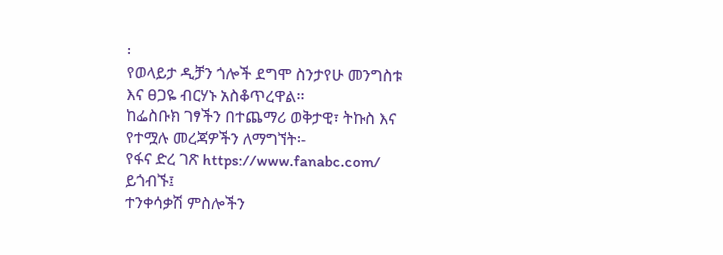፡
የወላይታ ዲቻን ጎሎች ደግሞ ስንታየሁ መንግስቱ እና ፀጋዬ ብርሃኑ አስቆጥረዋል፡፡
ከፌስቡክ ገፃችን በተጨማሪ ወቅታዊ፣ ትኩስ እና የተሟሉ መረጃዎችን ለማግኘት፡-
የፋና ድረ ገጽ https://www.fanabc.com/ ይጎብኙ፤
ተንቀሳቃሽ ምስሎችን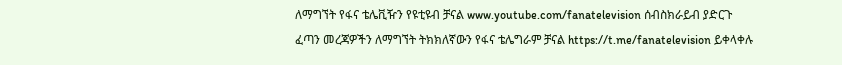ለማግኘት የፋና ቴሌቪዥን የዩቲዩብ ቻናል www.youtube.com/fanatelevision ሰብስክራይብ ያድርጉ
ፈጣን መረጃዎችን ለማግኘት ትክክለኛውን የፋና ቴሌግራም ቻናል https://t.me/fanatelevision ይቀላቀሉ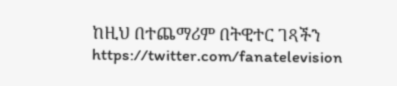ከዚህ በተጨማሪም በትዊተር ገጻችን https://twitter.com/fanatelevision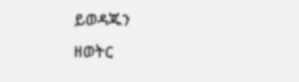ይወዳጁን
ዘወትር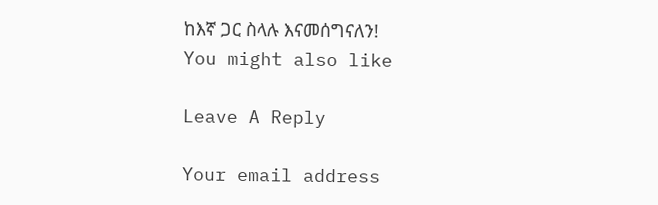ከእኛ ጋር ስላሉ እናመሰግናለን!
You might also like

Leave A Reply

Your email address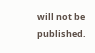will not be published.